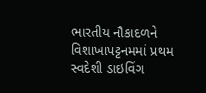ભારતીય નૌકાદળને વિશાખાપટ્ટનમમાં પ્રથમ સ્વદેશી ડાઇવિંગ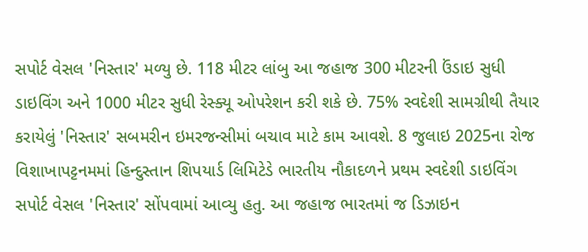સપોર્ટ વેસલ 'નિસ્તાર' મળ્યુ છે. 118 મીટર લાંબુ આ જહાજ 300 મીટરની ઉંડાઇ સુધી ડાઇવિંગ અને 1000 મીટર સુધી રેસ્ક્યૂ ઓપરેશન કરી શકે છે. 75% સ્વદેશી સામગ્રીથી તૈયાર કરાયેલું 'નિસ્તાર' સબમરીન ઇમરજન્સીમાં બચાવ માટે કામ આવશે. 8 જુલાઇ 2025ના રોજ વિશાખાપટ્ટનમમાં હિન્દુસ્તાન શિપયાર્ડ લિમિટેડે ભારતીય નૌકાદળને પ્રથમ સ્વદેશી ડાઇવિંગ સપોર્ટ વેસલ 'નિસ્તાર' સોંપવામાં આવ્યુ હતુ. આ જહાજ ભારતમાં જ ડિઝાઇન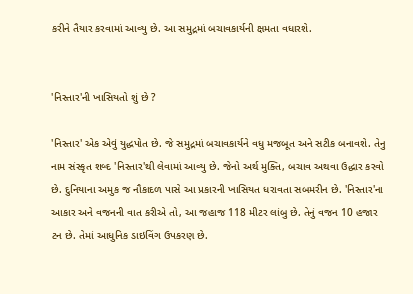કરીને તૈયાર કરવામાં આવ્યુ છે. આ સમુદ્રમાં બચાવકાર્યની ક્ષમતા વધારશે.


'નિસ્તાર'ની ખાસિયતો શું છે ?

'નિસ્તાર' એક એવું યુદ્ધપોત છે. જે સમુદ્રમાં બચાવકાર્યને વધુ મજબૂત અને સટીક બનાવશે. તેનુ નામ સંસ્કૃત શબ્દ 'નિસ્તાર'થી લેવામાં આવ્યુ છે. જેનો અર્થ મુક્તિ, બચાવ અથવા ઉદ્ધાર કરવો છે. દુનિયાના અમુક જ નૌકાદળ પાસે આ પ્રકારની ખાસિયત ધરાવતા સબમરીન છે. 'નિસ્તાર'ના આકાર અને વજનની વાત કરીએ તો, આ જહાજ 118 મીટર લાંબુ છે. તેનું વજન 10 હજાર ટન છે. તેમાં આધુનિક ડાઇવિંગ ઉપકરણ છે.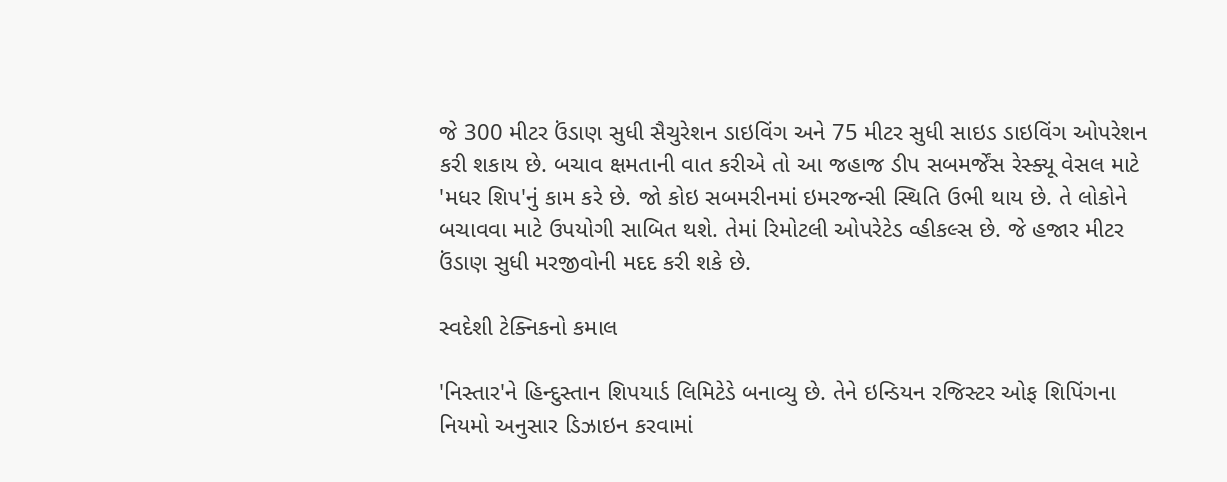જે 300 મીટર ઉંડાણ સુધી સૈચુરેશન ડાઇવિંગ અને 75 મીટર સુધી સાઇડ ડાઇવિંગ ઓપરેશન કરી શકાય છે. બચાવ ક્ષમતાની વાત કરીએ તો આ જહાજ ડીપ સબમર્જેંસ રેસ્ક્યૂ વેસલ માટે 'મધર શિપ'નું કામ કરે છે. જો કોઇ સબમરીનમાં ઇમરજન્સી સ્થિતિ ઉભી થાય છે. તે લોકોને બચાવવા માટે ઉપયોગી સાબિત થશે. તેમાં રિમોટલી ઓપરેટેડ વ્હીકલ્સ છે. જે હજાર મીટર ઉંડાણ સુધી મરજીવોની મદદ કરી શકે છે.

સ્વદેશી ટેક્નિકનો કમાલ

'નિસ્તાર'ને હિન્દુસ્તાન શિપયાર્ડ લિમિટેડે બનાવ્યુ છે. તેને ઇન્ડિયન રજિસ્ટર ઓફ શિપિંગના નિયમો અનુસાર ડિઝાઇન કરવામાં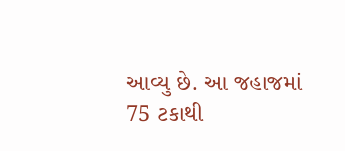આવ્યુ છે. આ જહાજમાં 75 ટકાથી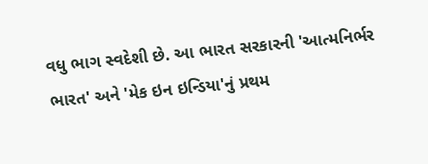વધુ ભાગ સ્વદેશી છે. આ ભારત સરકારની 'આત્મનિર્ભર ભારત' અને 'મેક ઇન ઇન્ડિયા'નું પ્રથમ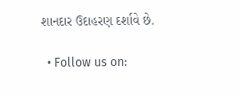શાનદાર ઉદાહરણ દર્શાવે છે.

  • Follow us on: